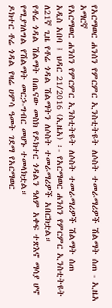የአርማወር ሐንሰን የምርምር ኢንስቲትዩት ለሶስት ተመራማሪዎች ሽልማት ሰጠ - ኢዜአ አማርኛ
የአርማወር ሐንሰን የምርምር ኢንስቲትዩት ለሶስት ተመራማሪዎች ሽልማት ሰጠ
አዲስ አበባ ፤ ህዳር 21/2016 (ኢዜአ) ፡- የአርማወር ሐንሰን የምርምር ኢንስቲትዩት ለ21ኛ ጊዜ የቶሬ ጎዳል ሽልማትን ለሶስት ተመራማሪዎች አበርክቷል።
የቶሬ ጎዳል ሽልማት በጤናው መስክ የዶክተር ጎዳልን ዓለም አቀፍ ተጽእኖ ማሳያ ሆኖ የሚያገለግል የሽልማት መርኃ-ግብር መሆኑ ተመላክቷል።
ዶክተር ቶሬ ጎዳል የዛሬ ሀምሳ ዓመት ገደማ የአርማወር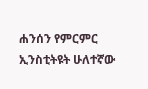ሐንሰን የምርምር ኢንስቲትዩት ሁለተኛው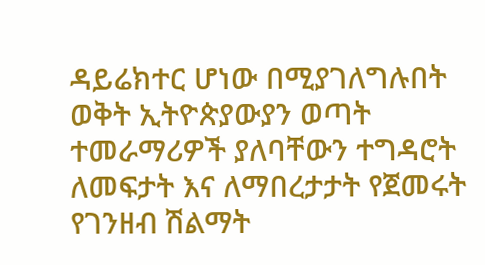ዳይሬክተር ሆነው በሚያገለግሉበት ወቅት ኢትዮጵያውያን ወጣት ተመራማሪዎች ያለባቸውን ተግዳሮት ለመፍታት እና ለማበረታታት የጀመሩት የገንዘብ ሽልማት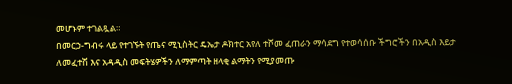መሆኑም ተገልጿል።
በመርኃ-ግብሩ ላይ የተገኙት የጤና ሚኒስትር ዴኤታ ዶክተር አየለ ተሾመ ፈጠራን ማሳደግ የተወሳሰቡ ችግሮችን በአዲስ እይታ ለመፈተሽ እና አዳዲስ መፍትሄዎችን ለማምጣት ዘላቂ ልማትን የሚያመጡ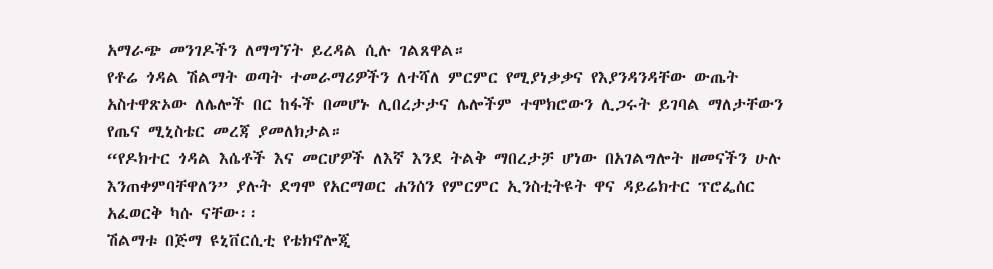አማራጭ መንገዶችን ለማግኘት ይረዳል ሲሉ ገልጸዋል።
የቶሬ ጎዳል ሽልማት ወጣት ተመራማሪዎችን ለተሻለ ምርምር የሚያነቃቃና የእያንዳንዳቸው ውጤት አስተዋጽኦው ለሌሎች በር ከፋች በመሆኑ ሊበረታታና ሌሎችም ተሞክሮውን ሊጋሩት ይገባል ማለታቸውን የጤና ሚኒስቴር መረጃ ያመለክታል።
“የዶክተር ጎዳል እሴቶች እና መርሆዎች ለእኛ እንደ ትልቅ ማበረታቻ ሆነው በአገልግሎት ዘመናችን ሁሉ እንጠቀምባቸዋለን” ያሉት ደግሞ የአርማወር ሐንሰን የምርምር ኢንስቲትዩት ዋና ዳይሬክተር ፕሮፌሰር አፈወርቅ ካሱ ናቸው፡፡
ሽልማቱ በጅማ ዩኒቨርሲቲ የቴክኖሎጂ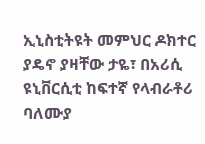ኢኒስቲትዩት መምህር ዶክተር ያዴኖ ያዛቸው ታዬ፣ በአሪሲ ዩኒቨርሲቲ ከፍተኛ የላብራቶሪ ባለሙያ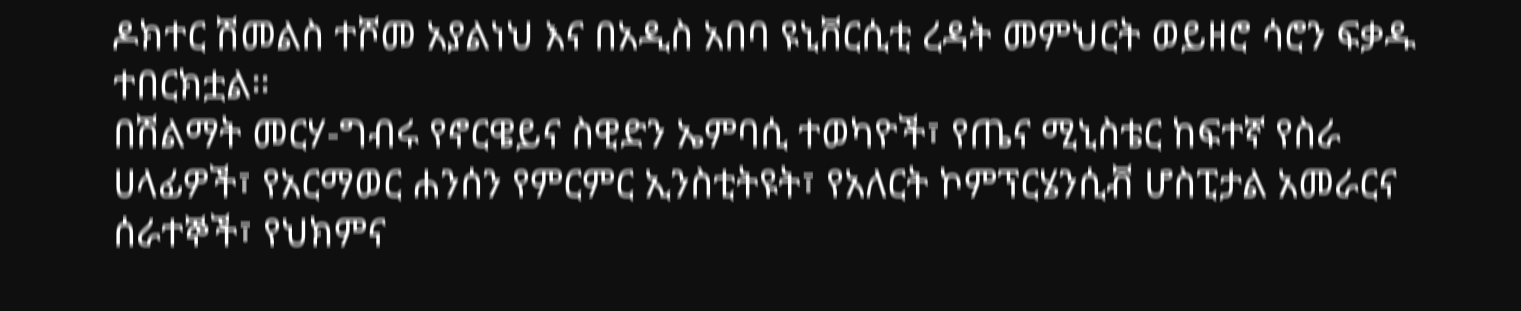ዶክተር ሽመልስ ተሾመ አያልነህ እና በአዲስ አበባ ዩኒቨርሲቲ ረዳት መምህርት ወይዘሮ ሳሮን ፍቃዱ ተበርክቷል።
በሽልማት መርሃ-ግብሩ የኖርዌይና ስዊድን ኤምባሲ ተወካዮች፣ የጤና ሚኒስቴር ከፍተኛ የስራ ሀላፊዎች፣ የአርማወር ሐንሰን የምርምር ኢንስቲትዩት፣ የአለርት ኮምፕርሄንሲቭ ሆስፒታል አመራርና ሰራተኞች፣ የህክምና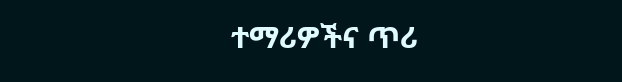ተማሪዎችና ጥሪ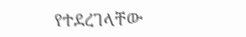የተደረገላቸው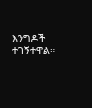እንግዶች ተገኝተዋል።